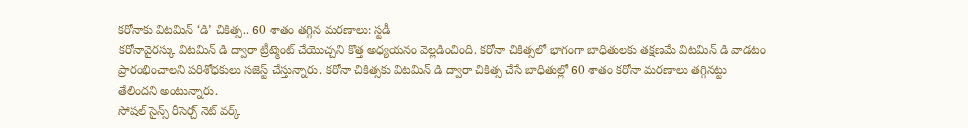కరోనాకు విటమిన్ ‘డి’ చికిత్స.. 60 శాతం తగ్గిన మరణాలు: స్టడీ
కరోనావైరస్కు విటమిన్ డి ద్వారా ట్రీట్మెంట్ చేయొచ్చని కొత్త అధ్యయనం వెల్లడించింది. కరోనా చికిత్సలో భాగంగా బాధితులకు తక్షణమే విటమిన్ డి వాడటం ప్రారంభించాలని పరిశోధకులు సజెస్ట్ చేస్తున్నారు. కరోనా చికిత్సకు విటమిన్ డి ద్వారా చికిత్స చేసే బాధితుల్లో 60 శాతం కరోనా మరణాలు తగ్గినట్టు తేలిందని అంటున్నారు.
సోషల్ సైన్స్ రీసెర్చ్ నెట్ వర్క్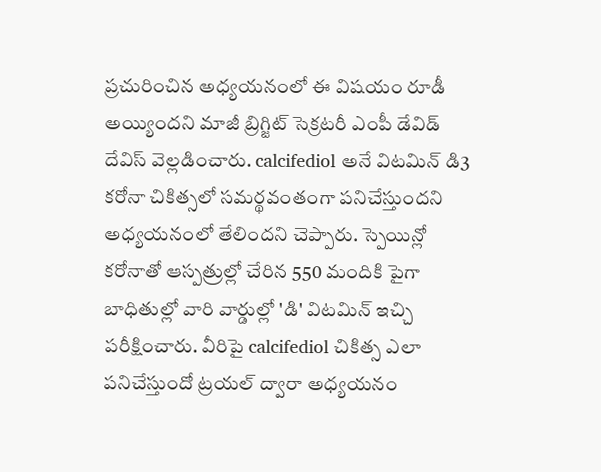ప్రచురించిన అధ్యయనంలో ఈ విషయం రూడీ అయ్యిందని మాజీ బ్రిగ్జిట్ సెక్రటరీ ఎంపీ డేవిడ్ దేవిస్ వెల్లడించారు. calcifediol అనే విటమిన్ డి3 కరోనా చికిత్సలో సమర్థవంతంగా పనిచేస్తుందని అధ్యయనంలో తేలిందని చెప్పారు. స్పెయిన్లో కరోనాతో ఆస్పత్రుల్లో చేరిన 550 మందికి పైగా బాధితుల్లో వారి వార్డుల్లో 'డి' విటమిన్ ఇచ్చి పరీక్షించారు. వీరిపై calcifediol చికిత్స ఎలా పనిచేస్తుందో ట్రయల్ ద్వారా అధ్యయనం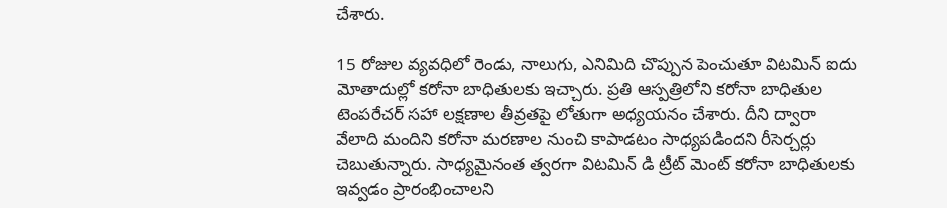చేశారు.

15 రోజుల వ్యవధిలో రెండు, నాలుగు, ఎనిమిది చొప్పున పెంచుతూ విటమిన్ ఐదు మోతాదుల్లో కరోనా బాధితులకు ఇచ్చారు. ప్రతి ఆస్పత్రిలోని కరోనా బాధితుల టెంపరేచర్ సహా లక్షణాల తీవ్రతపై లోతుగా అధ్యయనం చేశారు. దీని ద్వారా వేలాది మందిని కరోనా మరణాల నుంచి కాపాడటం సాధ్యపడిందని రీసెర్చర్లు చెబుతున్నారు. సాధ్యమైనంత త్వరగా విటమిన్ డి ట్రీట్ మెంట్ కరోనా బాధితులకు ఇవ్వడం ప్రారంభించాలని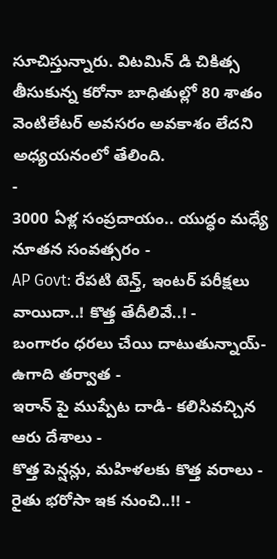సూచిస్తున్నారు. విటమిన్ డి చికిత్స తీసుకున్న కరోనా బాధితుల్లో 80 శాతం వెంటిలేటర్ అవసరం అవకాశం లేదని అధ్యయనంలో తేలింది.
-
3000 ఏళ్ల సంప్రదాయం.. యుద్ధం మధ్యే నూతన సంవత్సరం -
AP Govt: రేపటి టెన్త్, ఇంటర్ పరీక్షలు వాయిదా..! కొత్త తేదీలివే..! -
బంగారం ధరలు చేయి దాటుతున్నాయ్- ఉగాది తర్వాత -
ఇరాన్ పై ముప్పేట దాడి- కలిసివచ్చిన ఆరు దేశాలు -
కొత్త పెన్షన్లు, మహిళలకు కొత్త వరాలు - రైతు భరోసా ఇక నుంచి..!! -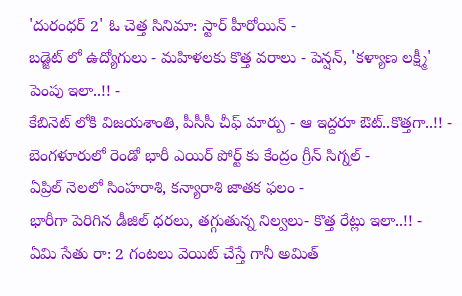'దురంధర్ 2' ఓ చెత్త సినిమా: స్టార్ హీరోయిన్ -
బడ్జెట్ లో ఉద్యోగులు - మహిళలకు కొత్త వరాలు - పెన్షన్, 'కళ్యాణ లక్ష్మీ' పెంపు ఇలా..!! -
కేబినెట్ లోకి విజయశాంతి, పీసీసీ చీఫ్ మార్పు - ఆ ఇద్దరూ ఔట్..కొత్తగా..!! -
బెంగళూరులో రెండో భారీ ఎయిర్ పోర్ట్ కు కేంద్రం గ్రీన్ సిగ్నల్ -
ఏప్రిల్ నెలలో సింహరాశి, కన్యారాశి జాతక ఫలం -
భారీగా పెరిగిన డీజిల్ ధరలు, తగ్గుతున్న నిల్వలు- కొత్త రేట్లు ఇలా..!! -
ఏమి సేతు రా: 2 గంటలు వెయిట్ చేస్తే గానీ అమిత్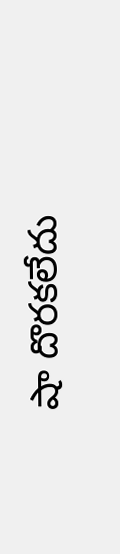షా దొరకలేదు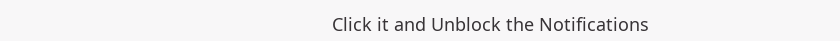Click it and Unblock the Notifications